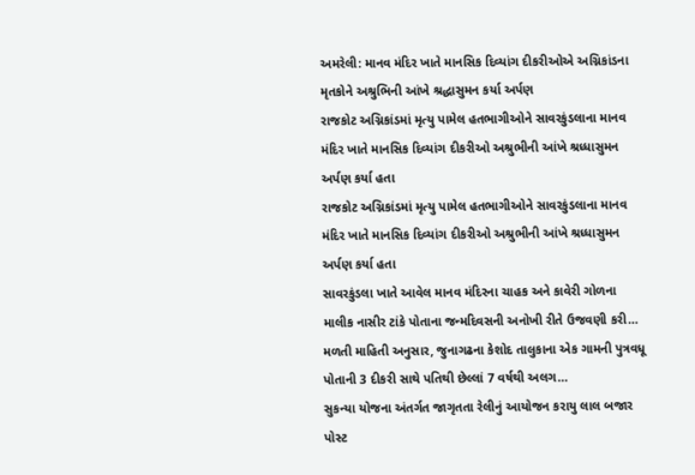અમરેલી: માનવ મંદિર ખાતે માનસિક દિવ્યાંગ દીકરીઓએ અગ્નિકાંડના મૃતકોને અશ્રુભિની આંખે શ્રદ્ધાસુમન કર્યા અર્પણ
રાજકોટ અગ્નિકાંડમાં મૃત્યુ પામેલ હતભાગીઓને સાવરકુંડલાના માનવ મંદિર ખાતે માનસિક દિવ્યાંગ દીકરીઓ અશ્રુભીની આંખે શ્રધ્ધાસુમન અર્પણ કર્યા હતા
રાજકોટ અગ્નિકાંડમાં મૃત્યુ પામેલ હતભાગીઓને સાવરકુંડલાના માનવ મંદિર ખાતે માનસિક દિવ્યાંગ દીકરીઓ અશ્રુભીની આંખે શ્રધ્ધાસુમન અર્પણ કર્યા હતા
સાવરકુંડલા ખાતે આવેલ માનવ મંદિરના ચાહક અને કાવેરી ગોળના માલીક નાસીર ટાંકે પોતાના જન્મદિવસની અનોખી રીતે ઉજવણી કરી…
મળતી માહિતી અનુસાર, જુનાગઢના કેશોદ તાલુકાના એક ગામની પુત્રવધૂ પોતાની 3 દીકરી સાથે પતિથી છેલ્લાં 7 વર્ષથી અલગ…
સુકન્યા યોજના અંતર્ગત જાગૃતતા રેલીનું આયોજન કરાયુ લાલ બજાર પોસ્ટ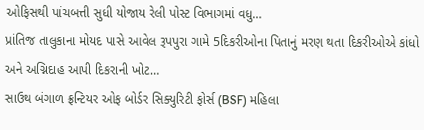ઓફિસથી પાંચબત્તી સુધી યોજાય રેલી પોસ્ટ વિભાગમાં વધુ…
પ્રાંતિજ તાલુકાના મોયદ પાસે આવેલ રૂપપુરા ગામે 5દિકરીઓના પિતાનું મરણ થતા દિકરીઓએ કાંધો અને અગ્નિદાહ આપી દિકરાની ખોટ…
સાઉથ બંગાળ ફ્રન્ટિયર ઓફ બોર્ડર સિક્યુરિટી ફોર્સ (BSF) મહિલા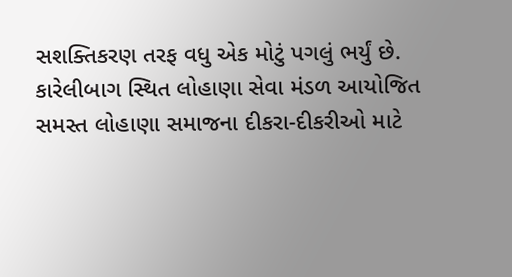સશક્તિકરણ તરફ વધુ એક મોટું પગલું ભર્યું છે.
કારેલીબાગ સ્થિત લોહાણા સેવા મંડળ આયોજિત સમસ્ત લોહાણા સમાજના દીકરા-દીકરીઓ માટે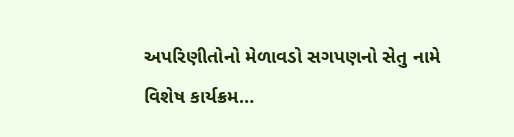અપરિણીતોનો મેળાવડો સગપણનો સેતુ નામે વિશેષ કાર્યક્રમ…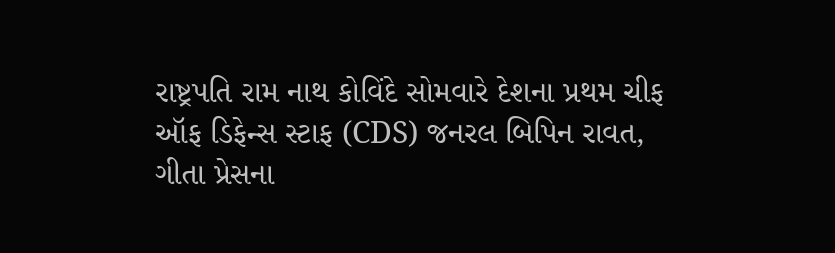રાષ્ટ્રપતિ રામ નાથ કોવિંદે સોમવારે દેશના પ્રથમ ચીફ ઑફ ડિફેન્સ સ્ટાફ (CDS) જનરલ બિપિન રાવત, ગીતા પ્રેસના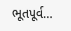ભૂતપૂર્વ…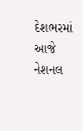દેશભરમાં આજે નેશનલ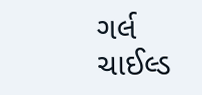ગર્લ ચાઈલ્ડ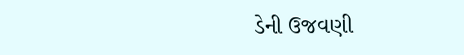ડેની ઉજવણી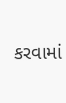કરવામાં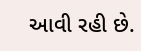આવી રહી છે.